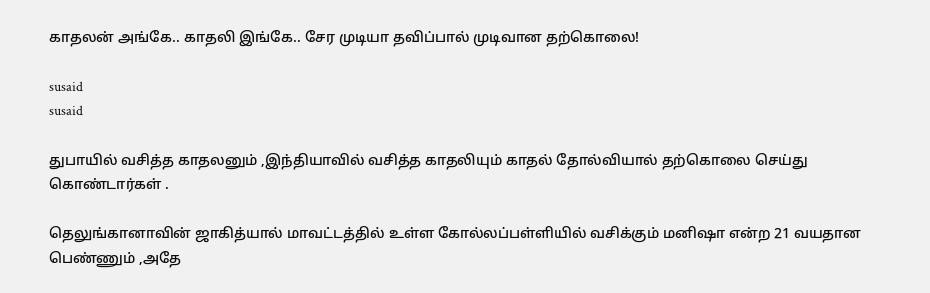காதலன் அங்கே.. காதலி இங்கே.. சேர முடியா தவிப்பால் முடிவான தற்கொலை!

susaid
susaid

துபாயில் வசித்த காதலனும் ,இந்தியாவில் வசித்த காதலியும் காதல் தோல்வியால் தற்கொலை செய்து கொண்டார்கள் .

தெலுங்கானாவின் ஜாகித்யால் மாவட்டத்தில் உள்ள கோல்லப்பள்ளியில் வசிக்கும் மனிஷா என்ற 21 வயதான பெண்ணும் ,அதே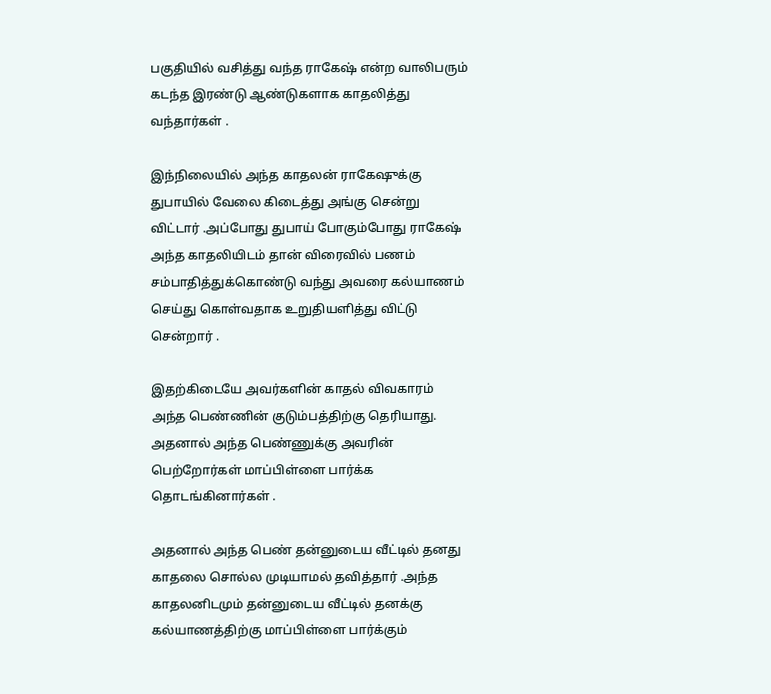பகுதியில் வசித்து வந்த ராகேஷ் என்ற வாலிபரும் கடந்த இரண்டு ஆண்டுகளாக காதலித்து வந்தார்கள் .

இந்நிலையில் அந்த காதலன் ராகேஷுக்கு துபாயில் வேலை கிடைத்து அங்கு சென்று விட்டார் .அப்போது துபாய் போகும்போது ராகேஷ் அந்த காதலியிடம் தான் விரைவில் பணம் சம்பாதித்துக்கொண்டு வந்து அவரை கல்யாணம் செய்து கொள்வதாக உறுதியளித்து விட்டு சென்றார் .

இதற்கிடையே அவர்களின் காதல் விவகாரம் அந்த பெண்ணின் குடும்பத்திற்கு தெரியாது. அதனால் அந்த பெண்ணுக்கு அவரின் பெற்றோர்கள் மாப்பிள்ளை பார்க்க தொடங்கினார்கள் .

அதனால் அந்த பெண் தன்னுடைய வீட்டில் தனது காதலை சொல்ல முடியாமல் தவித்தார் .அந்த காதலனிடமும் தன்னுடைய வீட்டில் தனக்கு கல்யாணத்திற்கு மாப்பிள்ளை பார்க்கும்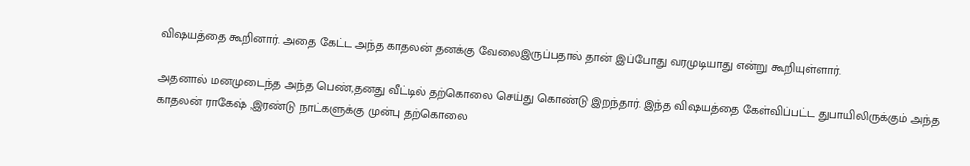விஷயத்தை கூறினார். அதை கேட்ட அந்த காதலன் தனக்கு வேலைஇருப்பதால் தான் இப்போது வரமுடியாது என்று கூறியுள்ளார்.

அதனால் மனமுடைந்த அந்த பெண்,தனது வீட்டில் தற்கொலை செய்து கொண்டு இறந்தார். இந்த விஷயத்தை கேள்விப்பட்ட துபாயிலிருக்கும் அந்த காதலன் ராகேஷ் ,இரண்டு நாட்களுக்கு முன்பு தற்கொலை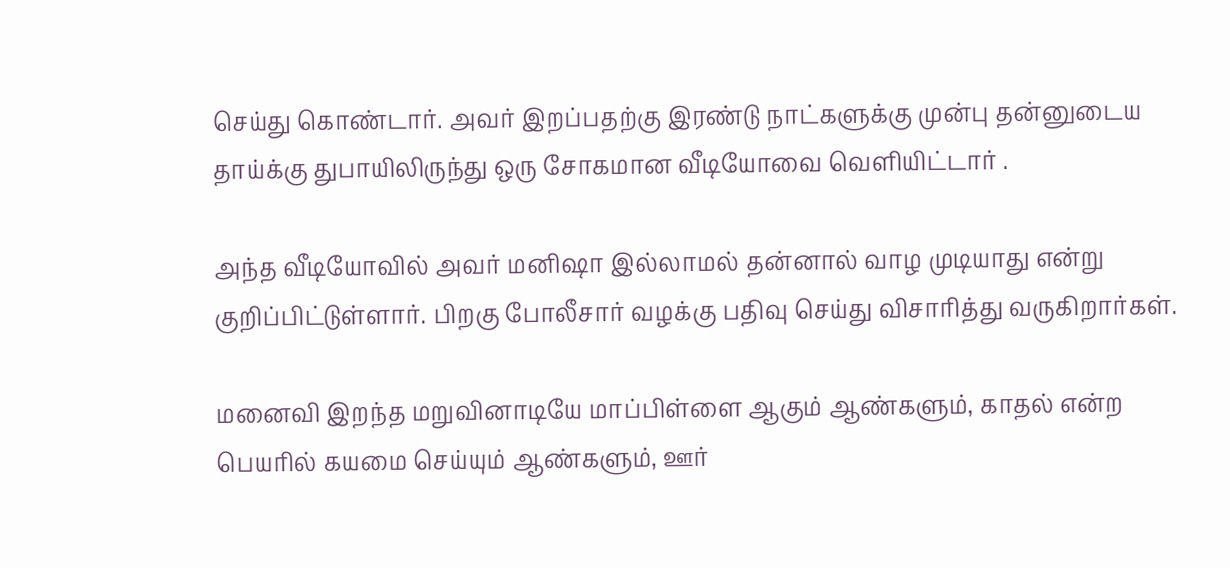செய்து கொண்டார். அவர் இறப்பதற்கு இரண்டு நாட்களுக்கு முன்பு தன்னுடைய தாய்க்கு துபாயிலிருந்து ஒரு சோகமான வீடியோவை வெளியிட்டார் .

அந்த வீடியோவில் அவர் மனிஷா இல்லாமல் தன்னால் வாழ முடியாது என்று குறிப்பிட்டுள்ளார். பிறகு போலீசார் வழக்கு பதிவு செய்து விசாரித்து வருகிறார்கள்.

மனைவி இறந்த மறுவினாடியே மாப்பிள்ளை ஆகும் ஆண்களும், காதல் என்ற பெயரில் கயமை செய்யும் ஆண்களும், ஊர்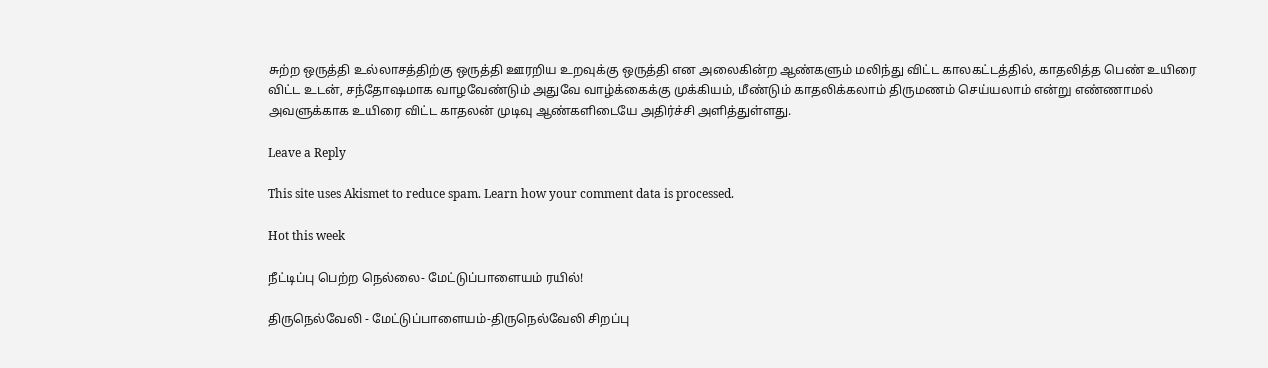சுற்ற ஒருத்தி உல்லாசத்திற்கு ஒருத்தி ஊரறிய உறவுக்கு ஒருத்தி என அலைகின்ற ஆண்களும் மலிந்து விட்ட காலகட்டத்தில், காதலித்த பெண் உயிரை விட்ட உடன், சந்தோஷமாக வாழவேண்டும் அதுவே வாழ்க்கைக்கு முக்கியம், மீண்டும் காதலிக்கலாம் திருமணம் செய்யலாம் என்று எண்ணாமல் அவளுக்காக உயிரை விட்ட காதலன் முடிவு ஆண்களிடையே அதிர்ச்சி அளித்துள்ளது.

Leave a Reply

This site uses Akismet to reduce spam. Learn how your comment data is processed.

Hot this week

நீட்டிப்பு பெற்ற நெல்லை- மேட்டுப்பாளையம் ரயில்!

திருநெல்வேலி - மேட்டுப்பாளையம்-திருநெல்வேலி சிறப்பு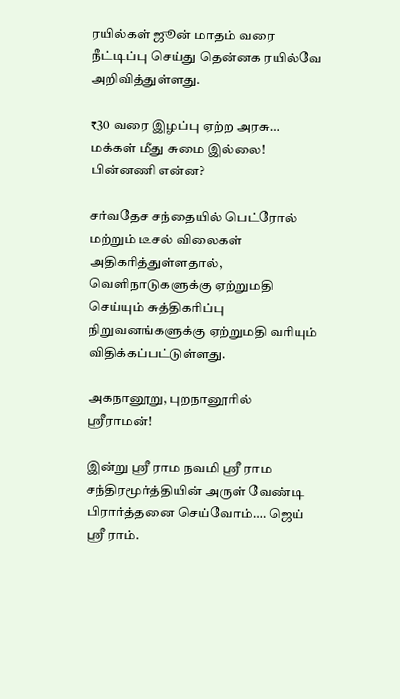ரயில்கள் ஜூன் மாதம் வரை நீட்டிப்பு செய்து தென்னக ரயில்வே அறிவித்துள்ளது.

₹30 வரை இழப்பு ஏற்ற அரசு… மக்கள் மீது சுமை இல்லை! பின்னணி என்ன?

சர்வதேச சந்தையில் பெட்ரோல் மற்றும் டீசல் விலைகள் அதிகரித்துள்ளதால், வெளிநாடுகளுக்கு ஏற்றுமதி செய்யும் சுத்திகரிப்பு நிறுவனங்களுக்கு ஏற்றுமதி வரியும் விதிக்கப்பட்டுள்ளது.

அகநானூறு, புறநானூரில் ஸ்ரீராமன்!

இன்று ஸ்ரீ ராம நவமி ஸ்ரீ ராம சந்திரமூர்த்தியின் அருள் வேண்டி பிரார்த்தனை செய்வோம்…. ஜெய் ஸ்ரீ ராம்.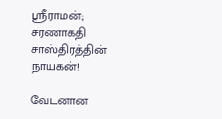ஸ்ரீராமன்; சரணாகதி சாஸ்திரத்தின் நாயகன்!

வேடனான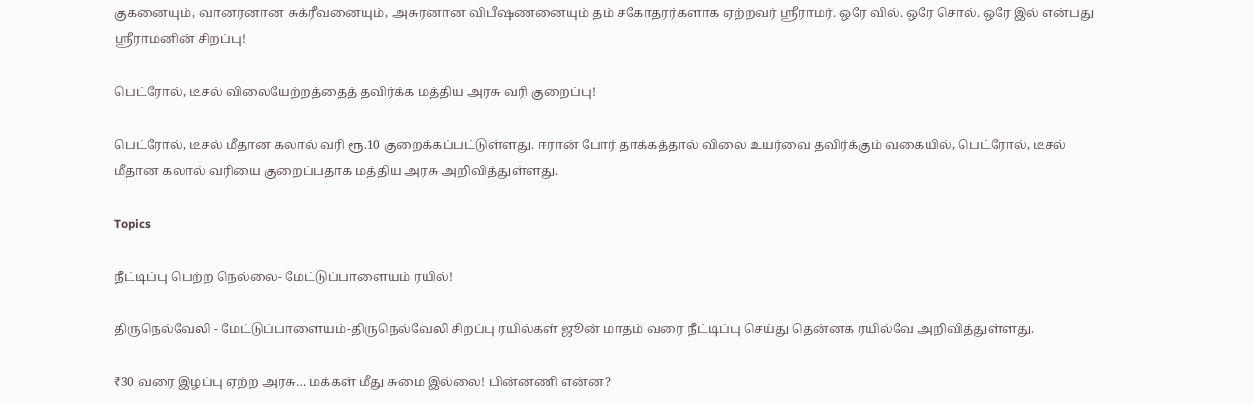குகனையும், வானரனான சுக்ரீவனையும், அசுரனான விபீஷணனையும் தம் சகோதரர்களாக ஏற்றவர் ஸ்ரீராமர். ஒரே வில். ஒரே சொல். ஒரே இல் என்பது ஸ்ரீராமனின் சிறப்பு!

பெட்ரோல், டீசல் விலையேற்றத்தைத் தவிர்க்க மத்திய அரசு வரி குறைப்பு!

பெட்ரோல், டீசல் மீதான கலால் வரி ரூ.10 குறைக்கப்பட்டுள்ளது. ஈரான் போர் தாக்கத்தால் விலை உயர்வை தவிர்க்கும் வகையில், பெட்ரோல், டீசல் மீதான கலால் வரியை குறைப்பதாக மத்திய அரசு அறிவித்துள்ளது.

Topics

நீட்டிப்பு பெற்ற நெல்லை- மேட்டுப்பாளையம் ரயில்!

திருநெல்வேலி - மேட்டுப்பாளையம்-திருநெல்வேலி சிறப்பு ரயில்கள் ஜூன் மாதம் வரை நீட்டிப்பு செய்து தென்னக ரயில்வே அறிவித்துள்ளது.

₹30 வரை இழப்பு ஏற்ற அரசு… மக்கள் மீது சுமை இல்லை! பின்னணி என்ன?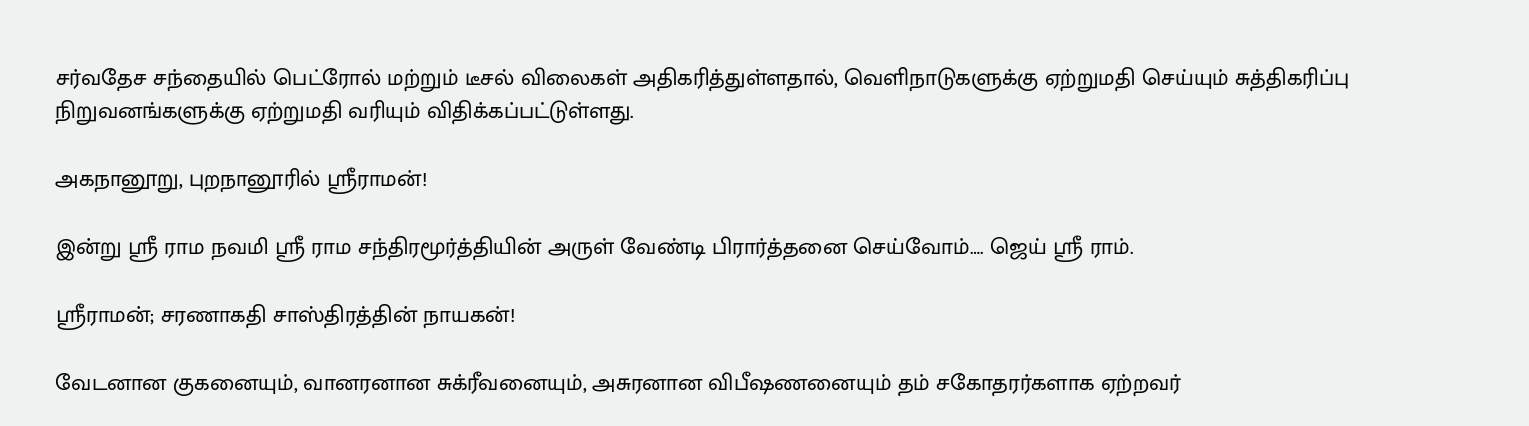சர்வதேச சந்தையில் பெட்ரோல் மற்றும் டீசல் விலைகள் அதிகரித்துள்ளதால், வெளிநாடுகளுக்கு ஏற்றுமதி செய்யும் சுத்திகரிப்பு நிறுவனங்களுக்கு ஏற்றுமதி வரியும் விதிக்கப்பட்டுள்ளது.

அகநானூறு, புறநானூரில் ஸ்ரீராமன்!

இன்று ஸ்ரீ ராம நவமி ஸ்ரீ ராம சந்திரமூர்த்தியின் அருள் வேண்டி பிரார்த்தனை செய்வோம்…. ஜெய் ஸ்ரீ ராம்.

ஸ்ரீராமன்; சரணாகதி சாஸ்திரத்தின் நாயகன்!

வேடனான குகனையும், வானரனான சுக்ரீவனையும், அசுரனான விபீஷணனையும் தம் சகோதரர்களாக ஏற்றவர்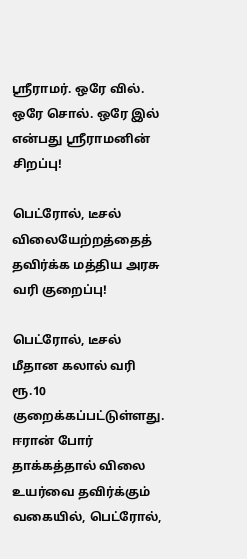ஸ்ரீராமர். ஒரே வில். ஒரே சொல். ஒரே இல் என்பது ஸ்ரீராமனின் சிறப்பு!

பெட்ரோல், டீசல் விலையேற்றத்தைத் தவிர்க்க மத்திய அரசு வரி குறைப்பு!

பெட்ரோல், டீசல் மீதான கலால் வரி ரூ.10 குறைக்கப்பட்டுள்ளது. ஈரான் போர் தாக்கத்தால் விலை உயர்வை தவிர்க்கும் வகையில், பெட்ரோல்,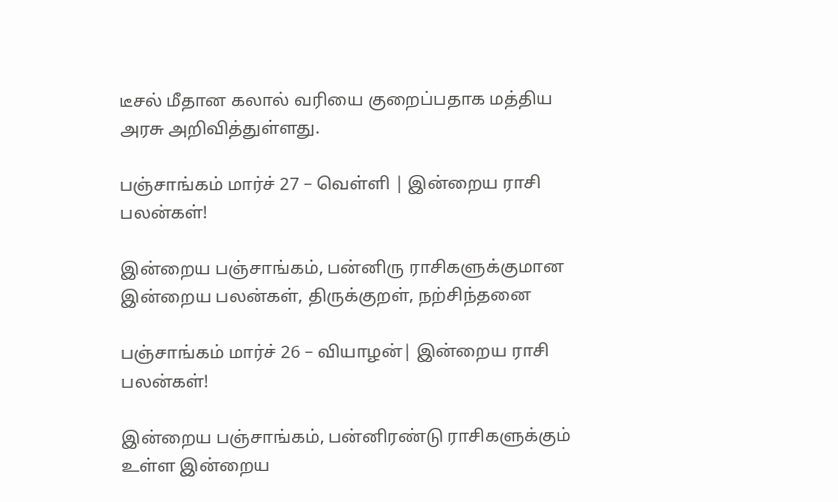டீசல் மீதான கலால் வரியை குறைப்பதாக மத்திய அரசு அறிவித்துள்ளது.

பஞ்சாங்கம் மார்ச் 27 – வெள்ளி | இன்றைய ராசி பலன்கள்!

இன்றைய பஞ்சாங்கம், பன்னிரு ராசிகளுக்குமான இன்றைய பலன்கள், திருக்குறள், நற்சிந்தனை

பஞ்சாங்கம் மார்ச் 26 – வியாழன்| இன்றைய ராசி பலன்கள்!

இன்றைய பஞ்சாங்கம், பன்னிரண்டு ராசிகளுக்கும் உள்ள இன்றைய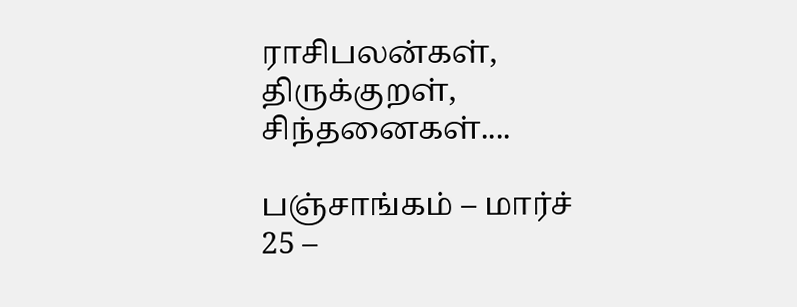ராசிபலன்கள், திருக்குறள், சிந்தனைகள்....

பஞ்சாங்கம் – மார்ச் 25 –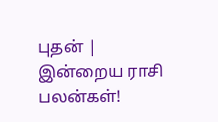புதன் | இன்றைய ராசி பலன்கள்!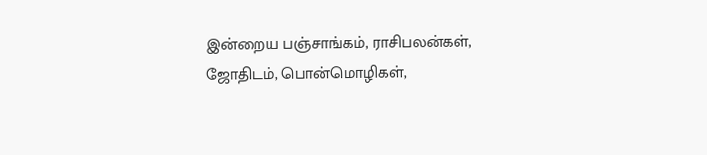இன்றைய பஞ்சாங்கம், ராசிபலன்கள், ஜோதிடம், பொன்மொழிகள்,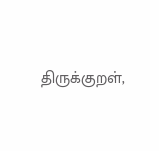திருக்குறள்,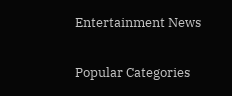Entertainment News

Popular Categories